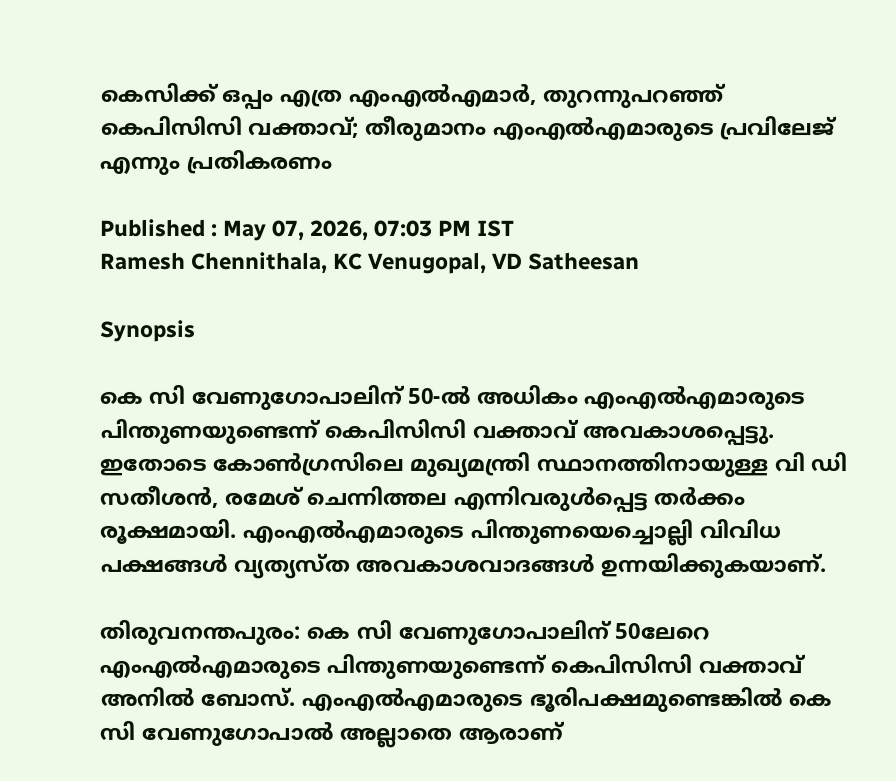കെസിക്ക് ഒപ്പം എത്ര എംഎൽഎമാർ, തുറന്നുപറഞ്ഞ് കെപിസിസി വക്താവ്; തീരുമാനം എംഎൽഎമാരുടെ പ്രവിലേജ് എന്നും പ്രതികരണം

Published : May 07, 2026, 07:03 PM IST
Ramesh Chennithala, KC Venugopal, VD Satheesan

Synopsis

കെ സി വേണുഗോപാലിന് 50-ൽ അധികം എംഎൽഎമാരുടെ പിന്തുണയുണ്ടെന്ന് കെപിസിസി വക്താവ് അവകാശപ്പെട്ടു. ഇതോടെ കോൺഗ്രസിലെ മുഖ്യമന്ത്രി സ്ഥാനത്തിനായുള്ള വി ഡി സതീശൻ, രമേശ് ചെന്നിത്തല എന്നിവരുൾപ്പെട്ട തർക്കം രൂക്ഷമായി. എംഎൽഎമാരുടെ പിന്തുണയെച്ചൊല്ലി വിവിധ പക്ഷങ്ങൾ വ്യത്യസ്ത അവകാശവാദങ്ങൾ ഉന്നയിക്കുകയാണ്.

തിരുവനന്തപുരം: കെ സി വേണുഗോപാലിന് 50ലേറെ എംഎൽഎമാരുടെ പിന്തുണയുണ്ടെന്ന് കെപിസിസി വക്താവ് അനിൽ ബോസ്. എംഎല്‍എമാരുടെ ഭൂരിപക്ഷമുണ്ടെങ്കിൽ കെ സി വേണുഗോപാൽ അല്ലാതെ ആരാണ്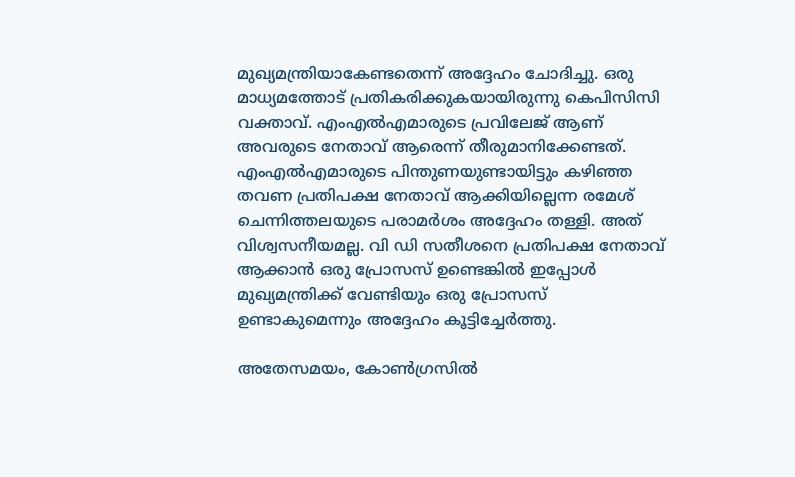മുഖ്യമന്ത്രിയാകേണ്ടതെന്ന് അദ്ദേഹം ചോദിച്ചു. ഒരു മാധ്യമത്തോട് പ്രതികരിക്കുകയായിരുന്നു കെപിസിസി വക്താവ്. എംഎൽഎമാരുടെ പ്രവിലേജ് ആണ് അവരുടെ നേതാവ് ആരെന്ന് തീരുമാനിക്കേണ്ടത്. എംഎല്‍എമാരുടെ പിന്തുണയുണ്ടായിട്ടും കഴിഞ്ഞ തവണ പ്രതിപക്ഷ നേതാവ് ആക്കിയില്ലെന്ന രമേശ് ചെന്നിത്തലയുടെ പരാമര്‍ശം അദ്ദേഹം തള്ളി. അത് വിശ്വസനീയമല്ല. വി ഡി സതീശനെ പ്രതിപക്ഷ നേതാവ് ആക്കാൻ ഒരു പ്രോസസ് ഉണ്ടെങ്കിൽ ഇപ്പോൾ മുഖ്യമന്ത്രിക്ക് വേണ്ടിയും ഒരു പ്രോസസ് ഉണ്ടാകുമെന്നും അദ്ദേഹം കൂട്ടിച്ചേർത്തു.

അതേസമയം, കോൺഗ്രസിൽ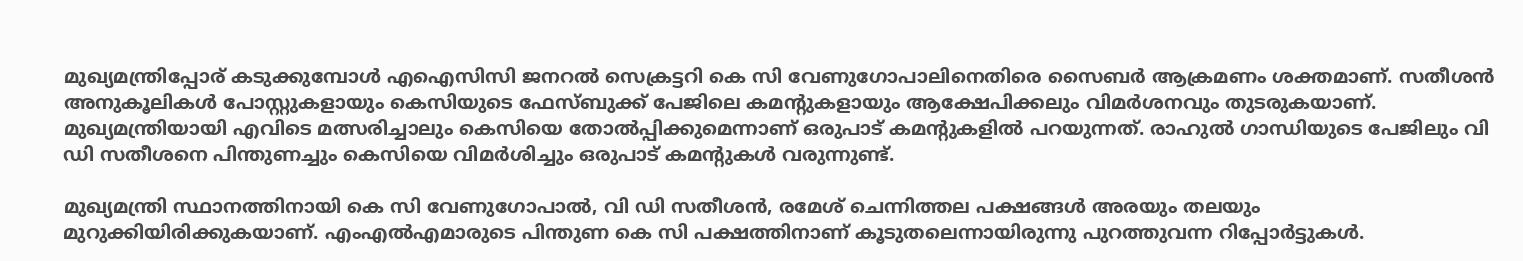മുഖ്യമന്ത്രിപ്പോര് കടുക്കുമ്പോൾ എഐസിസി ജനറൽ സെക്രട്ടറി കെ സി വേണുഗോപാലിനെതിരെ സൈബര്‍ ആക്രമണം ശക്തമാണ്. സതീശൻ അനുകൂലികൾ പോസ്റ്റുകളായും കെസിയുടെ ഫേസ്ബുക്ക് പേജിലെ കമന്‍റുകളായും ആക്ഷേപിക്കലും വിമര്‍ശനവും തുടരുകയാണ്. മുഖ്യമന്ത്രിയായി എവിടെ മത്സരിച്ചാലും കെസിയെ തോൽപ്പിക്കുമെന്നാണ് ഒരുപാട് കമന്‍റുകളിൽ പറയുന്നത്. രാഹുൽ ഗാന്ധിയുടെ പേജിലും വി ഡി സതീശനെ പിന്തുണച്ചും കെസിയെ വിമര്‍ശിച്ചും ഒരുപാട് കമന്‍റുകൾ വരുന്നുണ്ട്.

മുഖ്യമന്ത്രി സ്ഥാനത്തിനായി കെ സി വേണുഗോപാൽ, വി ഡി സതീശൻ, രമേശ് ചെന്നിത്തല പക്ഷങ്ങൾ അരയും തലയും മുറുക്കിയിരിക്കുകയാണ്. എംഎൽഎമാരുടെ പിന്തുണ കെ സി പക്ഷത്തിനാണ് കൂടുതലെന്നായിരുന്നു പുറത്തുവന്ന റിപ്പോർട്ടുകൾ.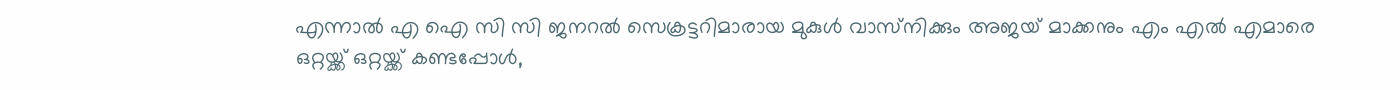എന്നാൽ എ ഐ സി സി ജനറൽ സെക്രട്ടറിമാരായ മുകുൾ വാസ്‌നിക്കും അജയ് മാക്കനും എം എൽ എമാരെ ഒറ്റയ്ക്ക് ഒറ്റയ്ക്ക് കണ്ടപ്പോൾ,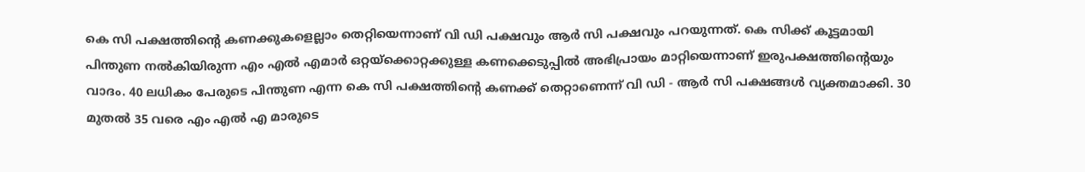കെ സി പക്ഷത്തിന്‍റെ കണക്കുകളെല്ലാം തെറ്റിയെന്നാണ് വി ഡി പക്ഷവും ആർ സി പക്ഷവും പറയുന്നത്. കെ സിക്ക് കൂട്ടമായി പിന്തുണ നൽകിയിരുന്ന എം എൽ എമാർ ഒറ്റയ്ക്കൊറ്റക്കുള്ള കണക്കെടുപ്പിൽ അഭിപ്രായം മാറ്റിയെന്നാണ് ഇരുപക്ഷത്തിന്‍റെയും വാദം. 40 ലധികം പേരുടെ പിന്തുണ എന്ന കെ സി പക്ഷത്തിന്‍റെ കണക്ക് തെറ്റാണെന്ന് വി ഡി - ആർ സി പക്ഷങ്ങൾ വ്യക്തമാക്കി. 30 മുതൽ 35 വരെ എം എൽ എ മാരുടെ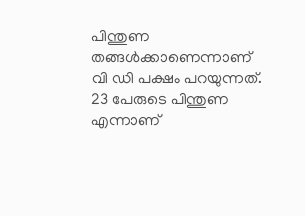പിന്തുണ തങ്ങൾക്കാണെന്നാണ് വി ഡി പക്ഷം പറയുന്നത്. 23 പേരുടെ പിന്തുണ എന്നാണ്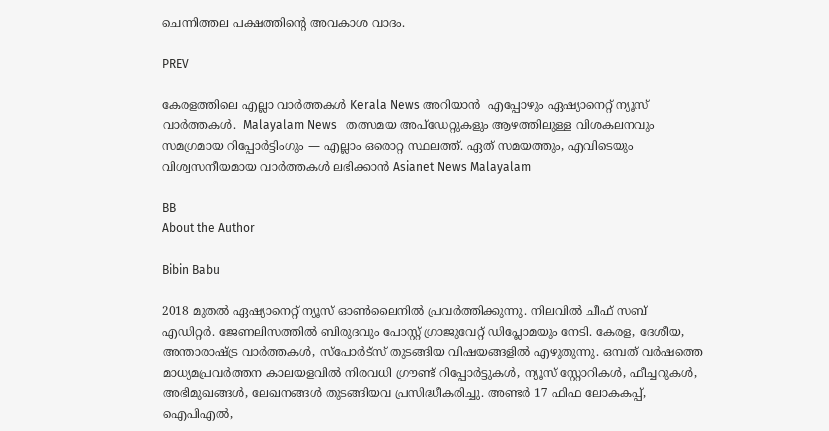ചെന്നിത്തല പക്ഷത്തിന്‍റെ അവകാശ വാദം.

PREV

കേരളത്തിലെ എല്ലാ വാർത്തകൾ Kerala News അറിയാൻ  എപ്പോഴും ഏഷ്യാനെറ്റ് ന്യൂസ് വാർത്തകൾ.  Malayalam News   തത്സമയ അപ്‌ഡേറ്റുകളും ആഴത്തിലുള്ള വിശകലനവും സമഗ്രമായ റിപ്പോർട്ടിംഗും — എല്ലാം ഒരൊറ്റ സ്ഥലത്ത്. ഏത് സമയത്തും, എവിടെയും വിശ്വസനീയമായ വാർത്തകൾ ലഭിക്കാൻ Asianet News Malayalam

BB
About the Author

Bibin Babu

2018 മുതല്‍ ഏഷ്യാനെറ്റ് ന്യൂസ് ഓണ്‍ലൈനില്‍ പ്രവര്‍ത്തിക്കുന്നു. നിലവില്‍ ചീഫ് സബ് എഡിറ്റർ. ജേണലിസത്തില്‍ ബിരുദവും പോസ്റ്റ് ഗ്രാജുവേറ്റ് ഡിപ്ലോമയും നേടി. കേരള, ദേശീയ, അന്താരാഷ്ട്ര വാര്‍ത്തകള്‍, സ്പോര്‍ട്സ് തുടങ്ങിയ വിഷയങ്ങളില്‍ എഴുതുന്നു. ഒമ്പത് വര്‍ഷത്തെ മാധ്യമപ്രവര്‍ത്തന കാലയളവില്‍ നിരവധി ഗ്രൗണ്ട് റിപ്പോര്‍ട്ടുകള്‍, ന്യൂസ് സ്റ്റോറികള്‍, ഫീച്ചറുകള്‍, അഭിമുഖങ്ങള്‍, ലേഖനങ്ങള്‍ തുടങ്ങിയവ പ്രസിദ്ധീകരിച്ചു. അണ്ടര്‍ 17 ഫിഫ ലോകകപ്പ്, ഐപിഎൽ,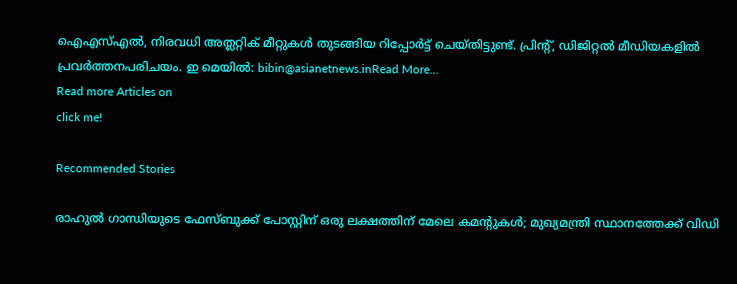ഐഎസ്എൽ, നിരവധി അത്ലറ്റിക് മീറ്റുകൾ തുടങ്ങിയ റിപ്പോര്‍ട്ട് ചെയ്തിട്ടുണ്ട്. പ്രിന്‍റ്, ഡിജിറ്റല്‍ മീഡിയകളില്‍ പ്രവര്‍ത്തനപരിചയം. ഇ മെയില്‍: bibin@asianetnews.inRead More...
Read more Articles on
click me!

Recommended Stories

രാഹുൽ ഗാന്ധിയുടെ ഫേസ്ബുക്ക് പോസ്റ്റിന് ഒരു ലക്ഷത്തിന് മേലെ കമന്റുകൾ; മുഖ്യമന്ത്രി സ്ഥാനത്തേക്ക് വിഡി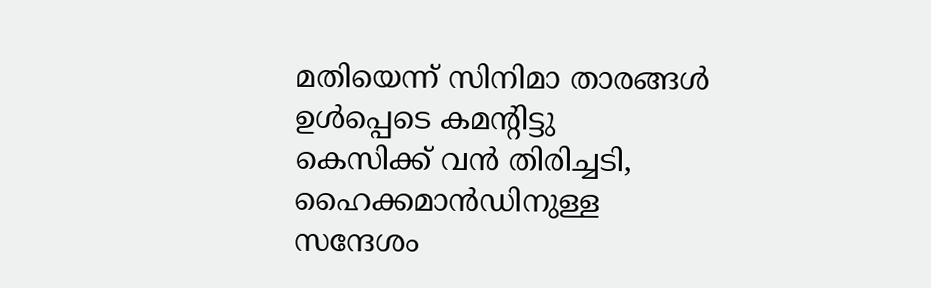മതിയെന്ന് സിനിമാ താരങ്ങൾ ഉൾപ്പെടെ കമന്റിട്ടു
കെസിക്ക് വൻ തിരിച്ചടി, ഹൈക്കമാൻഡിനുള്ള സന്ദേശം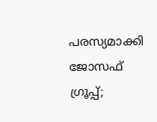പരസ്യമാക്കി ജോസഫ് ഗ്രൂപ്പ്;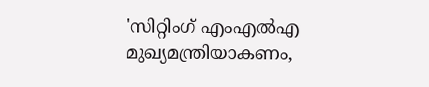'സിറ്റിംഗ് എംഎൽഎ മുഖ്യമന്ത്രിയാകണം,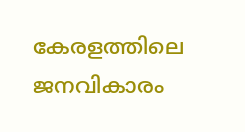കേരളത്തിലെ ജനവികാരം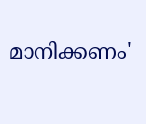മാനിക്കണം'